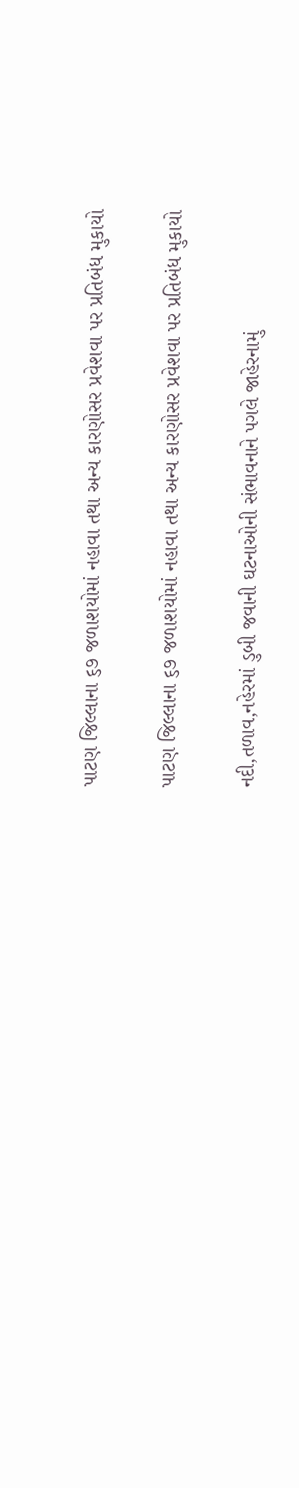પાટણ જિલ્લાના ૬૭ જળાશયોમાં નહાવા તથા અન્ય કારણોસર પ્રવેશવા પર પ્રતિબંધ મુકાયો

પાટણ જિલ્લાના ૬૭ જળાશયોમાં નહાવા તથા અન્ય કારણોસર પ્રવેશવા પર પ્રતિબંધ મુકાયો

નદી,તળાવ,નહેરમાં ડુબી જવાની ઘટનાઓની સંભાવનાને પગલે જાહેરનામું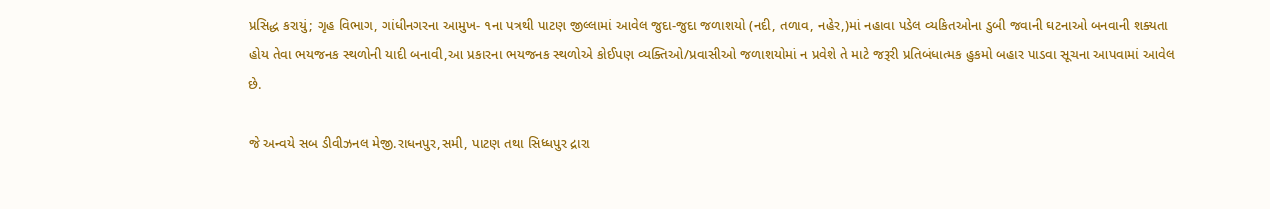પ્રસિદ્ધ કરાયું; ગૃહ વિભાગ, ગાંધીનગરના આમુખ- ૧ના પત્રથી પાટણ જીલ્લામાં આવેલ જુદા-જુદા જળાશયો (નદી, તળાવ, નહેર,)માં નહાવા પડેલ વ્યકિતઓના ડુબી જવાની ઘટનાઓ બનવાની શક્યતા હોય તેવા ભયજનક સ્થળોની યાદી બનાવી,આ પ્રકારના ભયજનક સ્થળોએ કોઈપણ વ્યક્તિઓ/પ્રવાસીઓ જળાશયોમાં ન પ્રવેશે તે માટે જરૂરી પ્રતિબંધાત્મક હુકમો બહાર પાડવા સૂચના આપવામાં આવેલ છે.

જે અન્વયે સબ ડીવીઝનલ મેજી.રાધનપુર,સમી, પાટણ તથા સિધ્ધપુર દ્રારા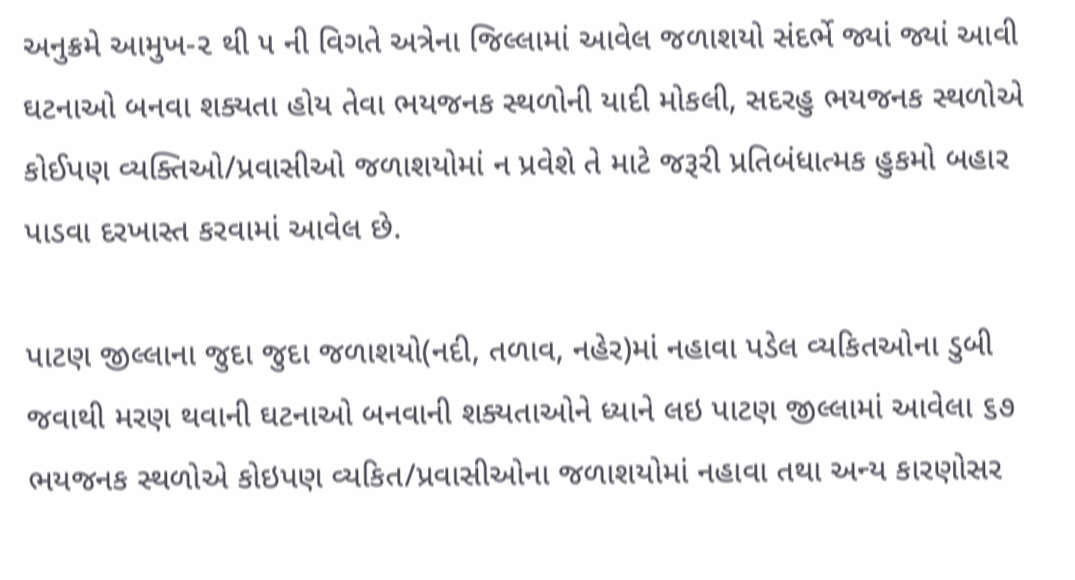અનુક્રમે આમુખ-૨ થી ૫ ની વિગતે અત્રેના જિલ્લામાં આવેલ જળાશયો સંદર્ભે જ્યાં જ્યાં આવી ઘટનાઓ બનવા શક્યતા હોય તેવા ભયજનક સ્થળોની યાદી મોકલી, સદરહુ ભયજનક સ્થળોએ કોઈપણ વ્યક્તિઓ/પ્રવાસીઓ જળાશયોમાં ન પ્રવેશે તે માટે જરૂરી પ્રતિબંધાત્મક હુકમો બહાર પાડવા દરખાસ્ત કરવામાં આવેલ છે.

પાટણ જીલ્લાના જુદા જુદા જળાશયો(નદી, તળાવ, નહેર)માં નહાવા પડેલ વ્યકિતઓના ડુબી જવાથી મરણ થવાની ઘટનાઓ બનવાની શક્યતાઓને ધ્યાને લઇ પાટણ જીલ્લામાં આવેલા ૬૭ ભયજનક સ્થળોએ કોઇપણ વ્યકિત/પ્રવાસીઓના જળાશયોમાં નહાવા તથા અન્ય કારણોસર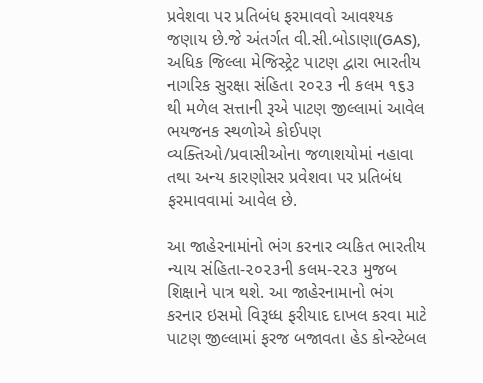પ્રવેશવા પર પ્રતિબંધ ફરમાવવો આવશ્યક જણાય છે.જે અંતર્ગત વી.સી.બોડાણા(GAS), અધિક જિલ્લા મેજિસ્ટ્રેટ પાટણ દ્વારા ભારતીય નાગરિક સુરક્ષા સંહિતા ૨૦૨૩ ની કલમ ૧૬૩ થી મળેલ સત્તાની રૂએ પાટણ જીલ્લામાં આવેલ ભયજનક સ્થળોએ કોઈપણ વ્યક્તિઓ/પ્રવાસીઓના જળાશયોમાં નહાવા તથા અન્ય કારણોસર પ્રવેશવા પર પ્રતિબંધ ફરમાવવામાં આવેલ છે.

આ જાહેરનામાંનો ભંગ કરનાર વ્યકિત ભારતીય ન્યાય સંહિતા-૨૦૨૩ની કલમ-૨૨૩ મુજબ શિક્ષાને પાત્ર થશે. આ જાહેરનામાનો ભંગ કરનાર ઇસમો વિરૂધ્ધ ફરીયાદ દાખલ કરવા માટે પાટણ જીલ્લામાં ફરજ બજાવતા હેડ કોન્સ્ટેબલ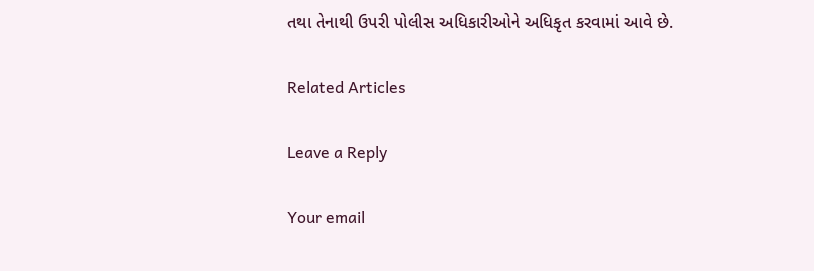તથા તેનાથી ઉપરી પોલીસ અધિકારીઓને અધિકૃત કરવામાં આવે છે.

Related Articles

Leave a Reply

Your email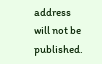address will not be published.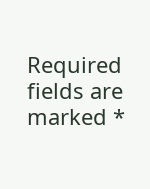Required fields are marked *